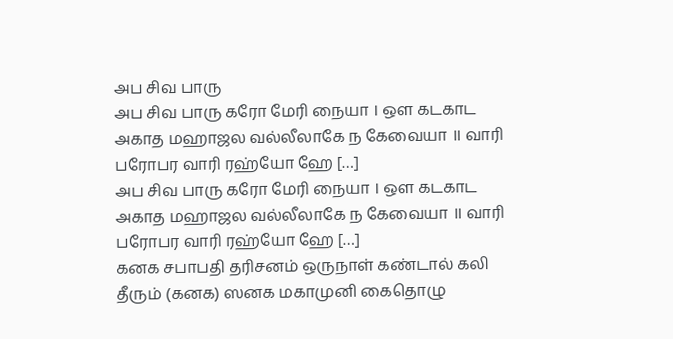அப சிவ பாரு
அப சிவ பாரு கரோ மேரி நையா । ஔ கடகாட அகாத மஹாஜல வல்லீலாகே ந கேவையா ॥ வாரி பரோபர வாரி ரஹ்யோ ஹே […]
அப சிவ பாரு கரோ மேரி நையா । ஔ கடகாட அகாத மஹாஜல வல்லீலாகே ந கேவையா ॥ வாரி பரோபர வாரி ரஹ்யோ ஹே […]
கனக சபாபதி தரிசனம் ஒருநாள் கண்டால் கலி தீரும் (கனக) ஸனக மகாமுனி கைதொழு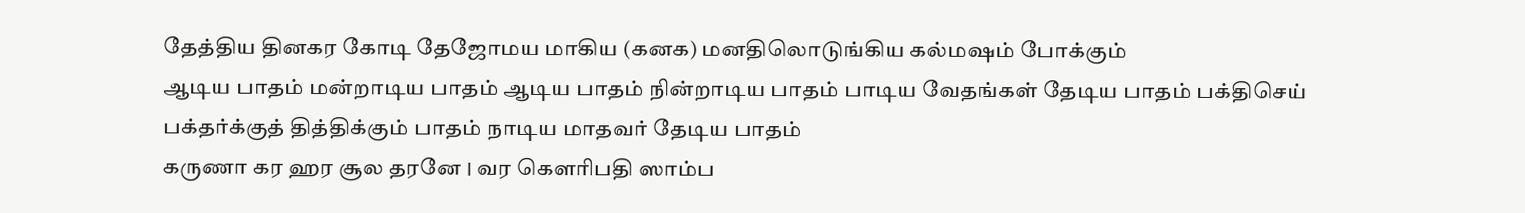தேத்திய தினகர கோடி தேஜோமய மாகிய (கனக) மனதிலொடுங்கிய கல்மஷம் போக்கும்
ஆடிய பாதம் மன்றாடிய பாதம் ஆடிய பாதம் நின்றாடிய பாதம் பாடிய வேதங்கள் தேடிய பாதம் பக்திசெய் பக்தர்க்குத் தித்திக்கும் பாதம் நாடிய மாதவர் தேடிய பாதம்
கருணா கர ஹர சூல தரனே । வர கௌரிபதி ஸாம்ப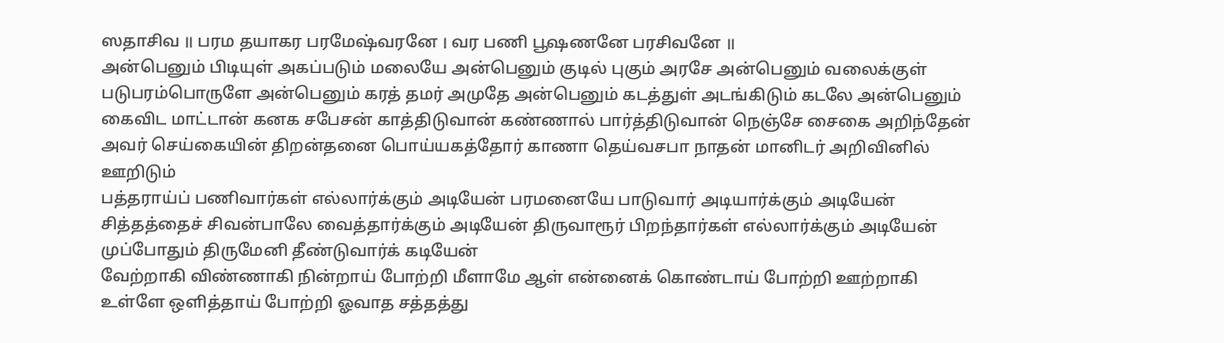ஸதாசிவ ॥ பரம தயாகர பரமேஷ்வரனே । வர பணி பூஷணனே பரசிவனே ॥
அன்பெனும் பிடியுள் அகப்படும் மலையே அன்பெனும் குடில் புகும் அரசே அன்பெனும் வலைக்குள் படுபரம்பொருளே அன்பெனும் கரத் தமர் அமுதே அன்பெனும் கடத்துள் அடங்கிடும் கடலே அன்பெனும்
கைவிட மாட்டான் கனக சபேசன் காத்திடுவான் கண்ணால் பார்த்திடுவான் நெஞ்சே சைகை அறிந்தேன் அவர் செய்கையின் திறன்தனை பொய்யகத்தோர் காணா தெய்வசபா நாதன் மானிடர் அறிவினில் ஊறிடும்
பத்தராய்ப் பணிவார்கள் எல்லார்க்கும் அடியேன் பரமனையே பாடுவார் அடியார்க்கும் அடியேன் சித்தத்தைச் சிவன்பாலே வைத்தார்க்கும் அடியேன் திருவாரூர் பிறந்தார்கள் எல்லார்க்கும் அடியேன் முப்போதும் திருமேனி தீண்டுவார்க் கடியேன்
வேற்றாகி விண்ணாகி நின்றாய் போற்றி மீளாமே ஆள் என்னைக் கொண்டாய் போற்றி ஊற்றாகி உள்ளே ஒளித்தாய் போற்றி ஓவாத சத்தத்து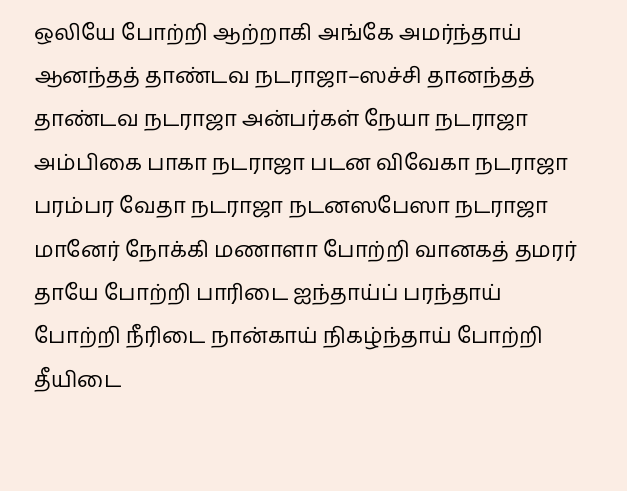ஒலியே போற்றி ஆற்றாகி அங்கே அமர்ந்தாய்
ஆனந்தத் தாண்டவ நடராஜா–ஸச்சி தானந்தத் தாண்டவ நடராஜா அன்பர்கள் நேயா நடராஜா அம்பிகை பாகா நடராஜா படன விவேகா நடராஜா பரம்பர வேதா நடராஜா நடனஸபேஸா நடராஜா
மானேர் நோக்கி மணாளா போற்றி வானகத் தமரர் தாயே போற்றி பாரிடை ஐந்தாய்ப் பரந்தாய் போற்றி நீரிடை நான்காய் நிகழ்ந்தாய் போற்றி தீயிடை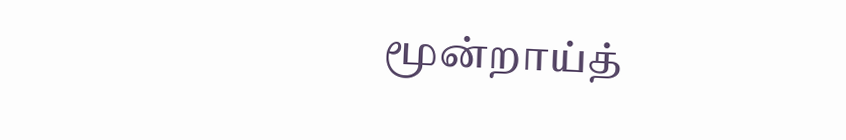மூன்றாய்த்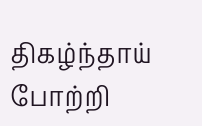திகழ்ந்தாய் போற்றி